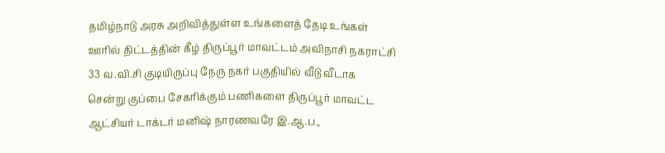தமிழ்நாடு அரசு அறிவித்துள்ள உங்களைத் தேடி உங்கள் ஊரில் திட்டத்தின் கீழ் திருப்பூர் மாவட்டம் அவிநாசி நகராட்சி 33 வ.வி.சி குடியிருப்பு நேரு நகர் பகுதியில் வீடு வீடாக சென்று குப்பை சேகரிக்கும் பணிகளை திருப்பூர் மாவட்ட ஆட்சியர் டாக்டர் மனிஷ் நாரணவரே இ.ஆ.ப.,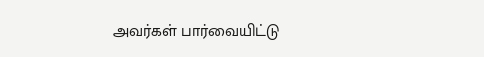அவர்கள் பார்வையிட்டு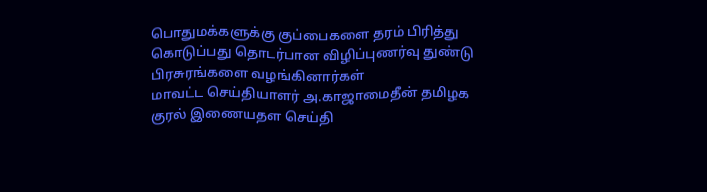பொதுமக்களுக்கு குப்பைகளை தரம் பிரித்து கொடுப்பது தொடர்பான விழிப்புணர்வு துண்டு பிரசுரங்களை வழங்கினார்கள்
மாவட்ட செய்தியாளர் அ.காஜாமைதீன் தமிழக குரல் இணையதள செய்தி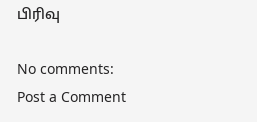பிரிவு

No comments:
Post a Comment